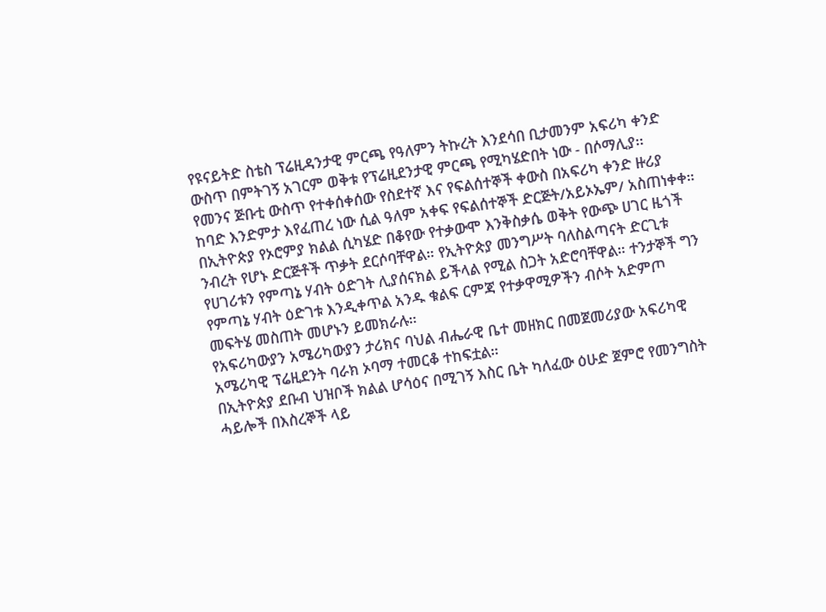የዩናይትድ ስቴስ ፕሬዚዳንታዊ ምርጫ የዓለምን ትኩረት እንደሳበ ቢታመንም አፍሪካ ቀንድ ውስጥ በምትገኝ አገርም ወቅቱ የፕሬዚደንታዊ ምርጫ የሚካሄድበት ነው - በሶማሊያ፡፡
የመንና ጅቡቲ ውስጥ የተቀሰቀሰው የስደተኛ እና የፍልሰተኞች ቀውስ በአፍሪካ ቀንድ ዙሪያ ከባድ እንድምታ እየፈጠረ ነው ሲል ዓለም አቀፍ የፍልሰተኞች ድርጅት/አይኦኤም/ አስጠነቀቀ።
በኢትዮጵያ የኦሮምያ ክልል ሲካሄድ በቆየው የተቃውሞ እንቅስቃሴ ወቅት የውጭ ሀገር ዜጎች ንብረት የሆኑ ድርጅቶች ጥቃት ደርሶባቸዋል። የኢትዮጵያ መንግሥት ባለስልጣናት ድርጊቱ የሀገሪቱን የምጣኔ ሃብት ዕድገት ሊያሰናክል ይችላል የሚል ስጋት አድሮባቸዋል። ተንታኞች ግን የምጣኔ ሃብት ዕድገቱ እንዲቀጥል አንዱ ቁልፍ ርምጃ የተቃዋሚዎችን ብሶት አድምጦ መፍትሄ መስጠት መሆኑን ይመክራሉ።
የአፍሪካውያን አሜሪካውያን ታሪክና ባህል ብሔራዊ ቤተ መዘክር በመጀመሪያው አፍሪካዊ አሜሪካዊ ፕሬዚደንት ባራክ ኦባማ ተመርቆ ተከፍቷል።
በኢትዮጵያ ደቡብ ህዝቦች ክልል ሆሳዕና በሚገኝ እስር ቤት ካለፈው ዕሁድ ጀምሮ የመንግስት ሓይሎች በእስረኞች ላይ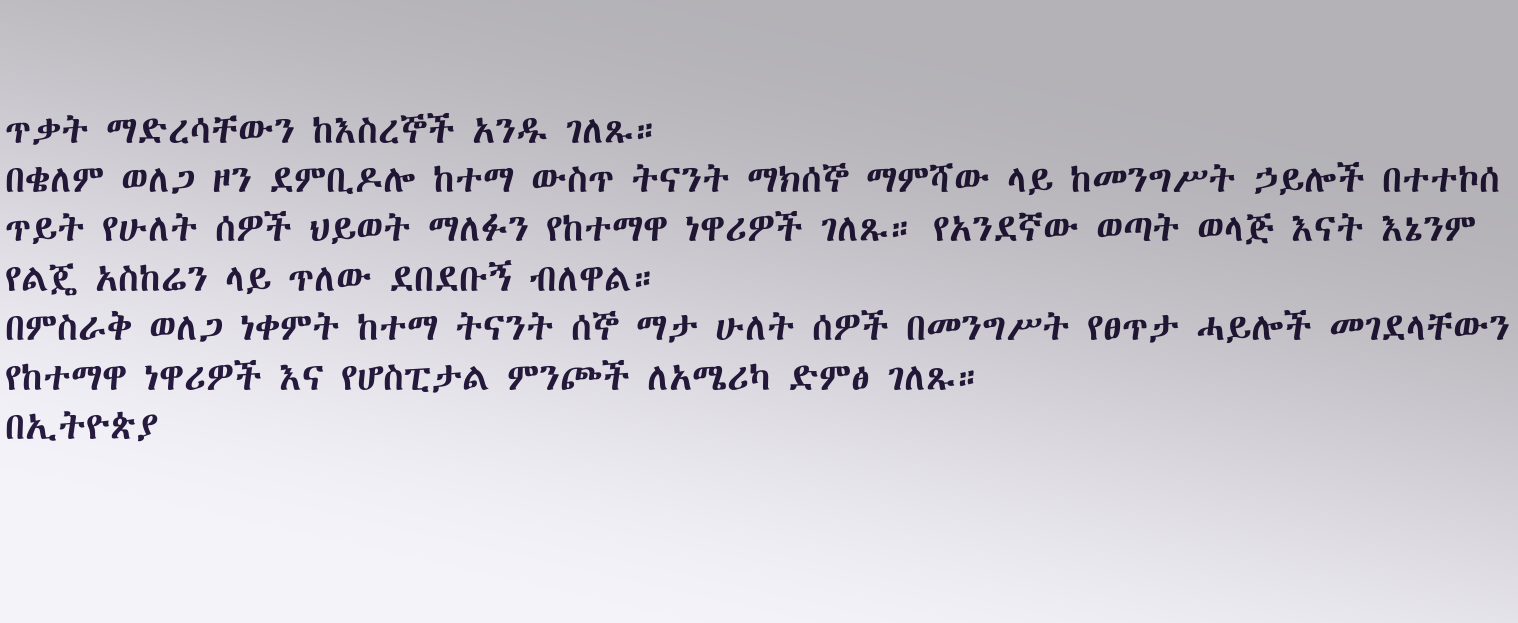ጥቃት ማድረሳቸውን ከእስረኞች አንዱ ገለጹ።
በቄለም ወለጋ ዞን ደምቢዶሎ ከተማ ውስጥ ትናንት ማክሰኞ ማምሻው ላይ ከመንግሥት ኃይሎች በተተኮሰ ጥይት የሁለት ሰዎች ህይወት ማለፉን የከተማዋ ነዋሪዎች ገለጹ። የአንደኛው ወጣት ወላጅ እናት እኔንም የልጄ አስከሬን ላይ ጥለው ደበደቡኝ ብለዋል።
በምስራቅ ወለጋ ነቀምት ከተማ ትናንት ሰኞ ማታ ሁለት ሰዎች በመንግሥት የፀጥታ ሓይሎች መገደላቸውን የከተማዋ ነዋሪዎች እና የሆስፒታል ምንጮች ለአሜሪካ ድምፅ ገለጹ።
በኢትዮጵያ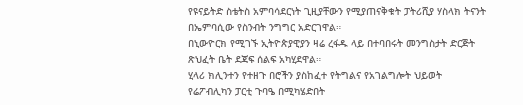የዩናይትድ ስቴትስ አምባሳደርነት ጊዚያቸውን የሚያጠናቅቁት ፓትሪሺያ ሃስላክ ትናንት በኤምባሲው የስንብት ንግግር አድርገዋል።
በኒውዮርክ የሚገኙ ኢትዮጵያዊያን ዛሬ ረፋዱ ላይ በተባበሩት መንግስታት ድርጅት ጽህፈት ቤት ደጃፍ ሰልፍ አካሂደዋል።
ሂላሪ ክሊንተን የተዘጉ በሮችን ያስከፈተ የትግልና የአገልግሎት ህይወት
የሬፖብሊካን ፓርቲ ጉባዔ በሚካሄድበት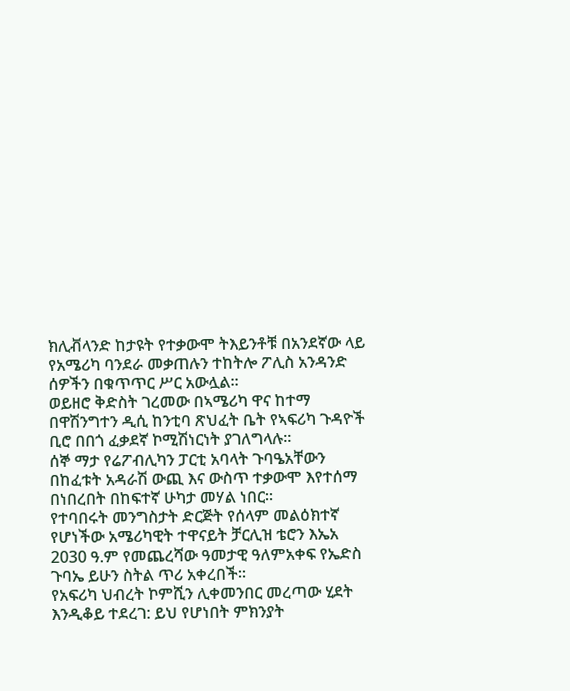ክሊቭላንድ ከታዩት የተቃውሞ ትእይንቶቹ በአንደኛው ላይ የአሜሪካ ባንደራ መቃጠሉን ተከትሎ ፖሊስ አንዳንድ ሰዎችን በቁጥጥር ሥር አውሏል።
ወይዘሮ ቅድስት ገረመው በኣሜሪካ ዋና ከተማ በዋሽንግተን ዲሲ ከንቲባ ጽህፈት ቤት የኣፍሪካ ጉዳዮች ቢሮ በበጎ ፈቃደኛ ኮሚሽነርነት ያገለግላሉ።
ሰኞ ማታ የሬፖብሊካን ፓርቲ አባላት ጉባዔአቸውን በከፈቱት አዳራሽ ውጪ እና ውስጥ ተቃውሞ እየተሰማ በነበረበት በከፍተኛ ሁካታ መሃል ነበር።
የተባበሩት መንግስታት ድርጅት የሰላም መልዕክተኛ የሆነችው አሜሪካዊት ተዋናይት ቻርሊዝ ቴሮን እኤአ 2030 ዓ.ም የመጨረሻው ዓመታዊ ዓለምአቀፍ የኤድስ ጉባኤ ይሁን ስትል ጥሪ አቀረበች።
የአፍሪካ ህብረት ኮምሺን ሊቀመንበር መረጣው ሂደት እንዲቆይ ተደረገ: ይህ የሆነበት ምክንያት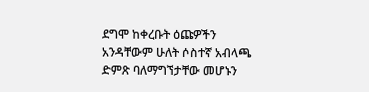ደግሞ ከቀረቡት ዕጩዎችን አንዳቸውም ሁለት ሶስተኛ አብላጫ ድምጽ ባለማግኘታቸው መሆኑን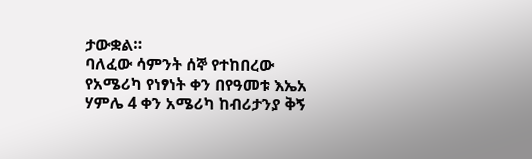ታውቋል።
ባለፈው ሳምንት ሰኞ የተከበረው የአሜሪካ የነፃነት ቀን በየዓመቱ እኤአ ሃምሌ 4 ቀን አሜሪካ ከብሪታንያ ቅኝ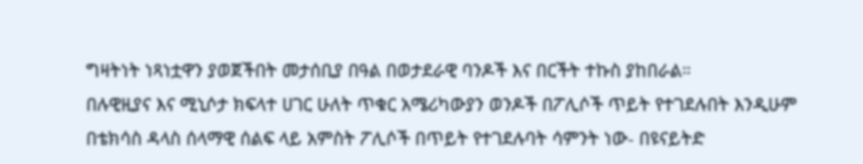ግዛትነት ነጻነቷዋን ያወጀችበት መታሰቢያ በዓል በወታደራዊ ባንዶች እና በርችት ተኩስ ያከበራል።
በሉዊዚያና እና ሚኒሶታ ክፍላተ ሀገር ሁለት ጥቁር አሜሪካውያን ወንዶች በፖሊሶች ጥይት የተገደሉበት እንዲሁም በቴክሳስ ዳላስ ሰላማዊ ሰልፍ ላይ አምስት ፖሊሶች በጥይት የተገደሉባት ሳምንት ነው- በዩናይትድ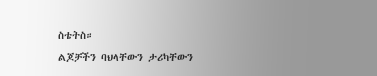ስቴትስ።
ልጆቻችን ባህላቸውን ታሪካቸውን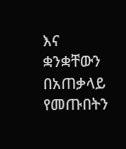እና ቋንቋቸውን በአጠቃላይ የመጡበትን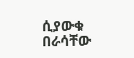ሲያውቁ በራሳቸው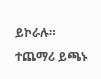ይኮራሉ።
ተጨማሪ ይጫኑ